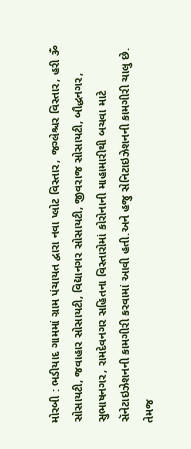મોરબી : ભડીયાદ ગામમાં ગ્રામ પંચાયત દ્વારા નવા પ્લોટ વિસ્તાર, જગ્લેશ્ચર વિસ્તાર, હરી ૐ સોસાયટી, જવાહાર સોસાયટી, વિદ્યાનગર સોસાયટી, જીવરાજ સોસાયટી, બૌદ્ધનગર, સુભાષનગર, રામદેવનગર સહિતના વિસ્તારોમાં કોરોનાની માહામારીથી બચવા માટે સૅનેટાઇઝેશનની કામગીરી કરવામાં આવી હતી.અને હજુ સેનિટાઇઝેશનની કામગીરી ચાલુ છે. તેમજ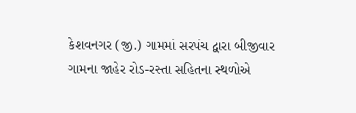કેશવનગર (જી.) ગામમાં સરપંચ દ્વારા બીજીવાર ગામના જાહેર રોડ-રસ્તા સહિતના સ્થળોએ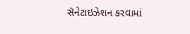સૅનેટાઇઝેશન કરવામાં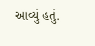આવ્યું હતું.